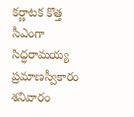కర్ణాటక కొత్త సీఎంగా సిద్ధరామయ్య ప్రమాణస్వీకారం శనివారం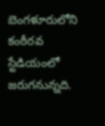బెంగళూరులోని కంఠీరవ స్టేడియంలో జరుగనున్నది.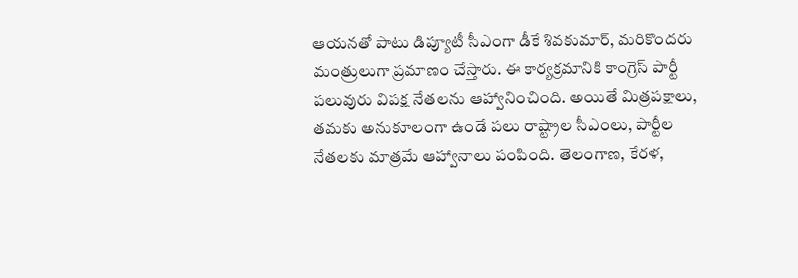ఆయనతో పాటు డిప్యూటీ సీఎంగా డీకే శివకుమార్, మరికొందరు మంత్రులుగా ప్రమాణం చేస్తారు. ఈ కార్యక్రమానికి కాంగ్రెస్ పార్టీ పలువురు విపక్ష నేతలను ఆహ్వానించింది. అయితే మిత్రపక్షాలు, తమకు అనుకూలంగా ఉండే పలు రాష్ట్రాల సీఎంలు, పార్టీల నేతలకు మాత్రమే ఆహ్వానాలు పంపింది. తెలంగాణ, కేరళ,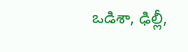ఒడిశా, ఢిల్లీ,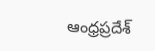ఆంధ్రప్రదేశ్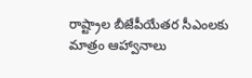రాష్ట్రాల బీజేపీయేతర సీఎంలకు మాత్రం ఆహ్వానాలు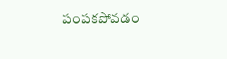పంపకపోవడం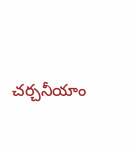చర్చనీయాం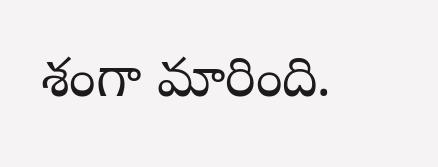శంగా మారింది.